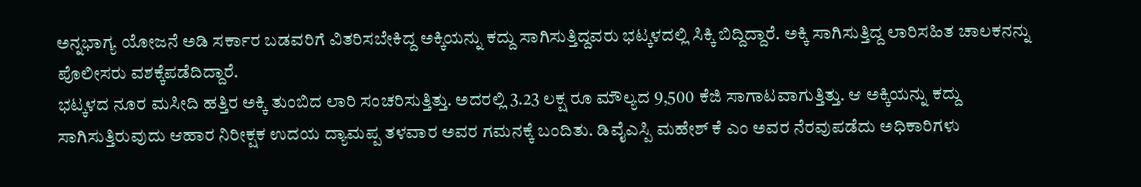ಅನ್ನಭಾಗ್ಯ ಯೋಜನೆ ಅಡಿ ಸರ್ಕಾರ ಬಡವರಿಗೆ ವಿತರಿಸಬೇಕಿದ್ದ ಅಕ್ಕಿಯನ್ನು ಕದ್ದು ಸಾಗಿಸುತ್ತಿದ್ದವರು ಭಟ್ಕಳದಲ್ಲಿ ಸಿಕ್ಕಿ ಬಿದ್ದಿದ್ದಾರೆ. ಅಕ್ಕಿ ಸಾಗಿಸುತ್ತಿದ್ದ ಲಾರಿಸಹಿತ ಚಾಲಕನನ್ನು ಪೊಲೀಸರು ವಶಕ್ಕೆಪಡೆದಿದ್ದಾರೆ.
ಭಟ್ಕಳದ ನೂರ ಮಸೀದಿ ಹತ್ತಿರ ಅಕ್ಕಿ ತುಂಬಿದ ಲಾರಿ ಸಂಚರಿಸುತ್ತಿತ್ತು. ಅದರಲ್ಲಿ 3.23 ಲಕ್ಷ ರೂ ಮೌಲ್ಯದ 9,500 ಕೆಜಿ ಸಾಗಾಟವಾಗುತ್ತಿತ್ತು. ಆ ಅಕ್ಕಿಯನ್ನು ಕದ್ದು ಸಾಗಿಸುತ್ತಿರುವುದು ಆಹಾರ ನಿರೀಕ್ಷಕ ಉದಯ ದ್ಯಾಮಪ್ಪ ತಳವಾರ ಅವರ ಗಮನಕ್ಕೆ ಬಂದಿತು. ಡಿವೈಎಸ್ಪಿ ಮಹೇಶ್ ಕೆ ಎಂ ಅವರ ನೆರವುಪಡೆದು ಅಧಿಕಾರಿಗಳು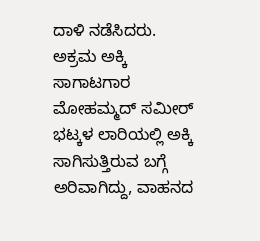ದಾಳಿ ನಡೆಸಿದರು.
ಅಕ್ರಮ ಅಕ್ಕಿ ಸಾಗಾಟಗಾರ ಮೋಹಮ್ಮದ್ ಸಮೀರ್ ಭಟ್ಕಳ ಲಾರಿಯಲ್ಲಿ ಅಕ್ಕಿ ಸಾಗಿಸುತ್ತಿರುವ ಬಗ್ಗೆ ಅರಿವಾಗಿದ್ದು, ವಾಹನದ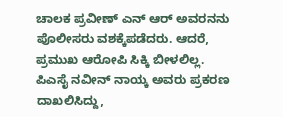ಚಾಲಕ ಪ್ರವೀಣ್ ಎನ್ ಆರ್ ಅವರನನು ಪೊಲೀಸರು ವಶಕ್ಕೆಪಡೆದರು. ಆದರೆ, ಪ್ರಮುಖ ಆರೋಪಿ ಸಿಕ್ಕಿ ಬೀಳಲಿಲ್ಲ. ಪಿಎಸೈ ನವೀನ್ ನಾಯ್ಕ ಅವರು ಪ್ರಕರಣ ದಾಖಲಿಸಿದ್ದು,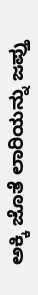ಅಕ್ಕಿ ಜೊತೆ ಲಾರಿಯನ್ನು ಜಪ್ತು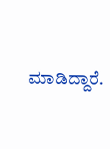ಮಾಡಿದ್ದಾರೆ.